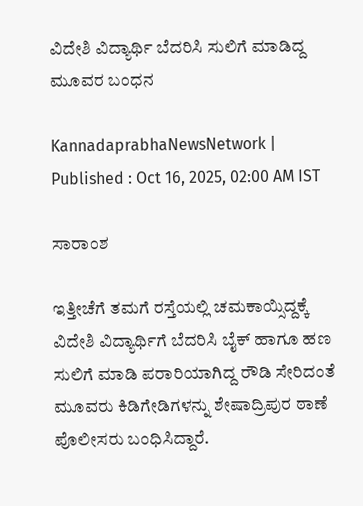ವಿದೇಶಿ ವಿದ್ಯಾರ್ಥಿ ಬೆದರಿಸಿ ಸುಲಿಗೆ ಮಾಡಿದ್ದ ಮೂವರ ಬಂಧನ

KannadaprabhaNewsNetwork |
Published : Oct 16, 2025, 02:00 AM IST

ಸಾರಾಂಶ

ಇತ್ತೀಚೆಗೆ ತಮಗೆ ರಸ್ತೆಯಲ್ಲಿ ಚಮಕಾಯ್ಸಿದ್ದಕ್ಕೆ ವಿದೇಶಿ ವಿದ್ಯಾರ್ಥಿಗೆ ಬೆದರಿಸಿ ಬೈಕ್ ಹಾಗೂ ಹಣ ಸುಲಿಗೆ ಮಾಡಿ ಪರಾರಿಯಾಗಿದ್ದ ರೌಡಿ ಸೇರಿದಂತೆ ಮೂವರು ಕಿಡಿಗೇಡಿಗಳನ್ನು ಶೇಷಾದ್ರಿಪುರ ಠಾಣೆ ಪೊಲೀಸರು ಬಂಧಿಸಿದ್ದಾರೆ.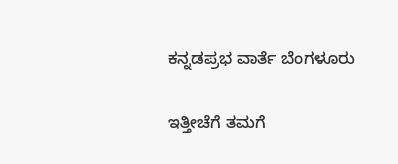ಕನ್ನಡಪ್ರಭ ವಾರ್ತೆ ಬೆಂಗಳೂರು

ಇತ್ತೀಚೆಗೆ ತಮಗೆ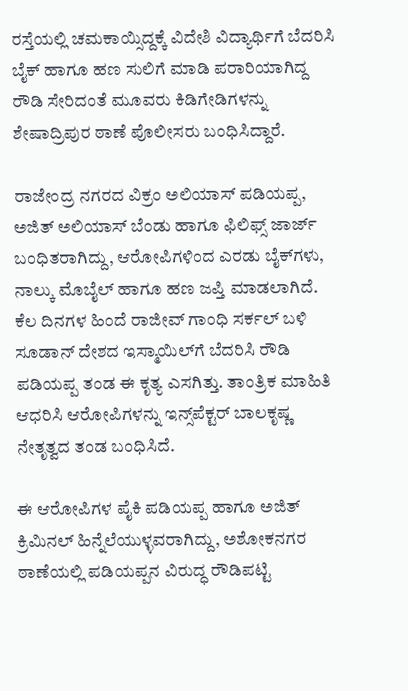ರಸ್ತೆಯಲ್ಲಿ ಚಮಕಾಯ್ಸಿದ್ದಕ್ಕೆ ವಿದೇಶಿ ವಿದ್ಯಾರ್ಥಿಗೆ ಬೆದರಿಸಿ ಬೈಕ್ ಹಾಗೂ ಹಣ ಸುಲಿಗೆ ಮಾಡಿ ಪರಾರಿಯಾಗಿದ್ದ ರೌಡಿ ಸೇರಿದಂತೆ ಮೂವರು ಕಿಡಿಗೇಡಿಗಳನ್ನು ಶೇಷಾದ್ರಿಪುರ ಠಾಣೆ ಪೊಲೀಸರು ಬಂಧಿಸಿದ್ದಾರೆ.

ರಾಜೇಂದ್ರ ನಗರದ ವಿಕ್ರಂ ಅಲಿಯಾಸ್ ಪಡಿಯಪ್ಪ, ಅಜಿತ್‌ ಅಲಿಯಾಸ್ ಬೆಂಡು ಹಾಗೂ ಫಿಲಿಫ್ಸ್ ಜಾರ್ಜ್ ಬಂಧಿತರಾಗಿದ್ದು, ಆರೋಪಿಗಳಿಂದ ಎರಡು ಬೈಕ್‌ಗಳು, ನಾಲ್ಕು ಮೊಬೈಲ್ ಹಾಗೂ ಹಣ ಜಪ್ತಿ ಮಾಡಲಾಗಿದೆ. ಕೆಲ ದಿನಗಳ ಹಿಂದೆ ರಾಜೀವ್ ಗಾಂಧಿ ಸರ್ಕಲ್ ಬಳಿ ಸೂಡಾನ್ ದೇಶದ ಇಸ್ಮಾಯಿಲ್‌ಗೆ ಬೆದರಿಸಿ ರೌಡಿ ಪಡಿಯಪ್ಪ ತಂಡ ಈ ಕೃತ್ಯ ಎಸಗಿತ್ತು. ತಾಂತ್ರಿಕ ಮಾಹಿತಿ ಆಧರಿಸಿ ಆರೋಪಿಗಳನ್ನು ಇನ್ಸ್‌ಪೆಕ್ಟರ್ ಬಾಲಕೃಷ್ಣ ನೇತೃತ್ವದ ತಂಡ ಬಂಧಿಸಿದೆ.

ಈ ಆರೋಪಿಗಳ ಪೈಕಿ ಪಡಿಯಪ್ಪ ಹಾಗೂ ಅಜಿತ್ ಕ್ರಿಮಿನಲ್ ಹಿನ್ನೆಲೆಯುಳ್ಳವರಾಗಿದ್ದು, ಅಶೋಕನಗರ ಠಾಣೆಯಲ್ಲಿ ಪಡಿಯಪ್ಪನ ವಿರುದ್ಧ ರೌಡಿಪಟ್ಟಿ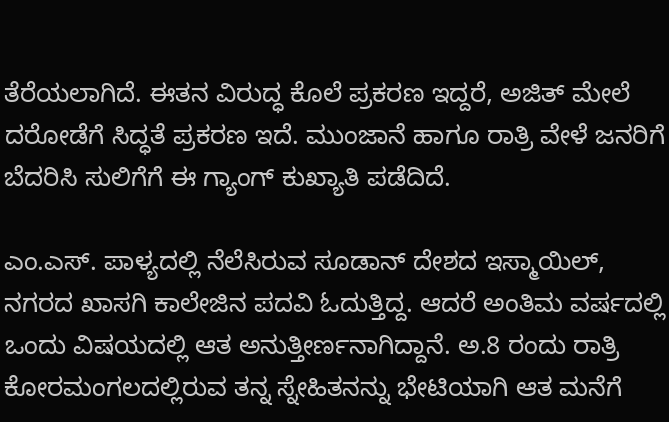ತೆರೆಯಲಾಗಿದೆ. ಈತನ ವಿರುದ್ಧ ಕೊಲೆ ಪ್ರಕರಣ ಇದ್ದರೆ, ಅಜಿತ್‌ ಮೇಲೆ ದರೋಡೆಗೆ ಸಿದ್ಧತೆ ಪ್ರಕರಣ ಇದೆ. ಮುಂಜಾನೆ ಹಾಗೂ ರಾತ್ರಿ ವೇಳೆ ಜನರಿಗೆ ಬೆದರಿಸಿ ಸುಲಿಗೆಗೆ ಈ ಗ್ಯಾಂಗ್ ಕುಖ್ಯಾತಿ ಪಡೆದಿದೆ.

ಎಂ.ಎಸ್. ಪಾಳ್ಯದಲ್ಲಿ ನೆಲೆಸಿರುವ ಸೂಡಾನ್ ದೇಶದ ಇಸ್ಮಾಯಿಲ್‌, ನಗರದ ಖಾಸಗಿ ಕಾಲೇಜಿನ ಪದವಿ ಓದುತ್ತಿದ್ದ. ಆದರೆ ಅಂತಿಮ ವರ್ಷದಲ್ಲಿ ಒಂದು ವಿಷಯದಲ್ಲಿ ಆತ ಅನುತ್ತೀರ್ಣನಾಗಿದ್ದಾನೆ. ಅ.8 ರಂದು ರಾತ್ರಿ ಕೋರಮಂಗಲದಲ್ಲಿರುವ ತನ್ನ ಸ್ನೇಹಿತನನ್ನು ಭೇಟಿಯಾಗಿ ಆತ ಮನೆಗೆ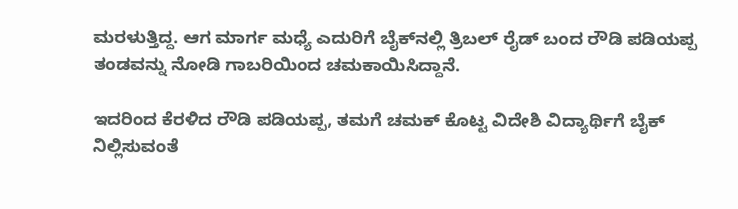ಮರಳುತ್ತಿದ್ದ. ಆಗ ಮಾರ್ಗ ಮಧ್ಯೆ ಎದುರಿಗೆ ಬೈಕ್‌ನಲ್ಲಿ ತ್ರಿಬಲ್ ರೈಡ್ ಬಂದ ರೌಡಿ ಪಡಿಯಪ್ಪ ತಂಡವನ್ನು ನೋಡಿ ಗಾಬರಿಯಿಂದ ಚಮಕಾಯಿಸಿದ್ದಾನೆ.

ಇದರಿಂದ ಕೆರಳಿದ ರೌಡಿ ಪಡಿಯಪ್ಪ, ತಮಗೆ ಚಮಕ್ ಕೊಟ್ಟ ವಿದೇಶಿ ವಿದ್ಯಾರ್ಥಿಗೆ ಬೈಕ್‌ ನಿಲ್ಲಿಸುವಂತೆ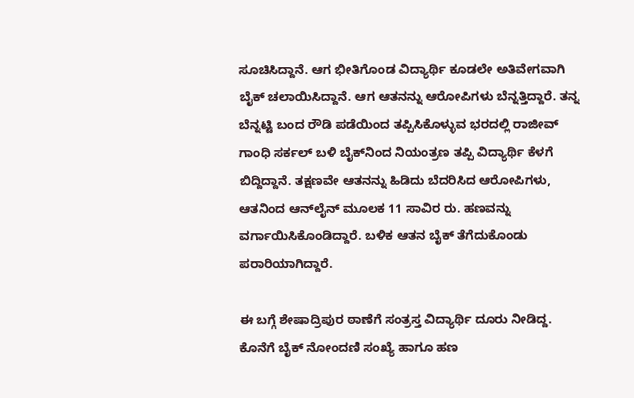ಸೂಚಿಸಿದ್ದಾನೆ. ಆಗ ಭೀತಿಗೊಂಡ ವಿದ್ಯಾರ್ಥಿ ಕೂಡಲೇ ಅತಿವೇಗವಾಗಿ ಬೈಕ್ ಚಲಾಯಿಸಿದ್ದಾನೆ. ಆಗ ಆತನನ್ನು ಆರೋಪಿಗಳು ಬೆನ್ನತ್ತಿದ್ದಾರೆ. ತನ್ನ ಬೆನ್ನಟ್ಟಿ ಬಂದ ರೌಡಿ ಪಡೆಯಿಂದ ತಪ್ಪಿಸಿಕೊಳ್ಳುವ ಭರದಲ್ಲಿ ರಾಜೀವ್ ಗಾಂಧಿ ಸರ್ಕಲ್‌ ಬಳಿ ಬೈಕ್‌ನಿಂದ ನಿಯಂತ್ರಣ ತಪ್ಪಿ ವಿದ್ಯಾರ್ಥಿ ಕೆಳಗೆ ಬಿದ್ದಿದ್ದಾನೆ. ತಕ್ಷಣವೇ ಆತನನ್ನು ಹಿಡಿದು ಬೆದರಿಸಿದ ಆರೋಪಿಗಳು, ಆತನಿಂದ ಆನ್‌ಲೈನ್‌ ಮೂಲಕ 11 ಸಾವಿರ ರು. ಹಣವನ್ನು ವರ್ಗಾಯಿಸಿಕೊಂಡಿದ್ದಾರೆ. ಬಳಿಕ ಆತನ ಬೈಕ್ ತೆಗೆದುಕೊಂಡು ಪರಾರಿಯಾಗಿದ್ದಾರೆ.

ಈ ಬಗ್ಗೆ ಶೇಷಾದ್ರಿಪುರ ಠಾಣೆಗೆ ಸಂತ್ರಸ್ತ ವಿದ್ಯಾರ್ಥಿ ದೂರು ನೀಡಿದ್ದ. ಕೊನೆಗೆ ಬೈಕ್ ನೋಂದಣಿ ಸಂಖ್ಯೆ ಹಾಗೂ ಹಣ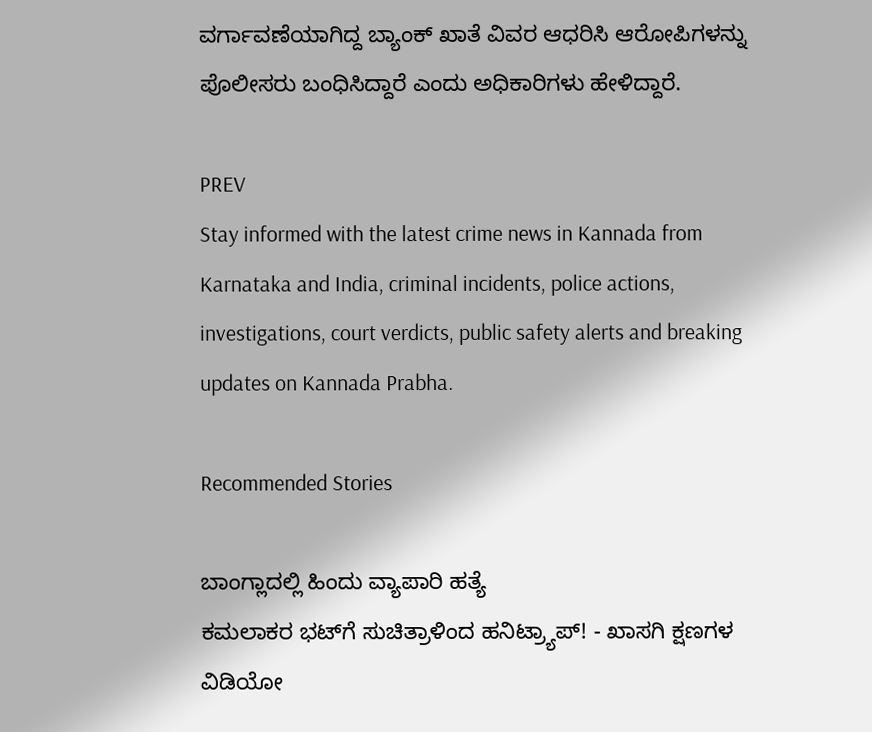ವರ್ಗಾವಣೆಯಾಗಿದ್ದ ಬ್ಯಾಂಕ್ ಖಾತೆ ವಿವರ ಆಧರಿಸಿ ಆರೋಪಿಗಳನ್ನು ಪೊಲೀಸರು ಬಂಧಿಸಿದ್ದಾರೆ ಎಂದು ಅಧಿಕಾರಿಗಳು ಹೇಳಿದ್ದಾರೆ.

PREV
Stay informed with the latest crime news in Kannada from Karnataka and India, criminal incidents, police actions, investigations, court verdicts, public safety alerts and breaking updates on Kannada Prabha.

Recommended Stories

ಬಾಂಗ್ಲಾದಲ್ಲಿ ಹಿಂದು ವ್ಯಾಪಾರಿ ಹತ್ಯೆ
ಕಮಲಾಕರ ಭಟ್‌ಗೆ ಸುಚಿತ್ರಾಳಿಂದ ಹನಿಟ್ರ್ಯಾಪ್‌! - ಖಾಸಗಿ ಕ್ಷಣಗಳ ವಿಡಿಯೋ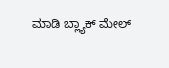ಮಾಡಿ ಬ್ಲ್ಯಾಕ್‌ ಮೇಲ್‌